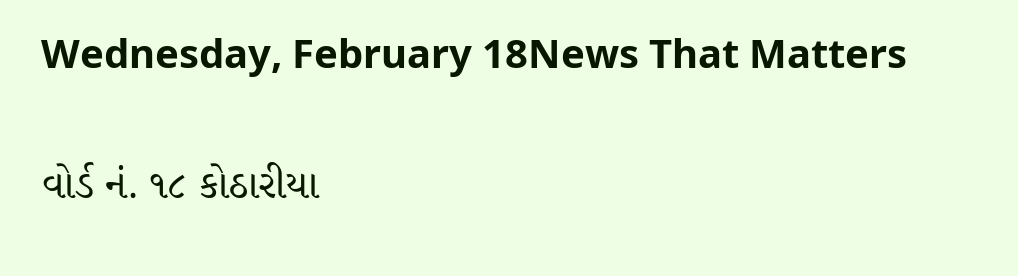Wednesday, February 18News That Matters

વોર્ડ નં. ૧૮ કોઠારીયા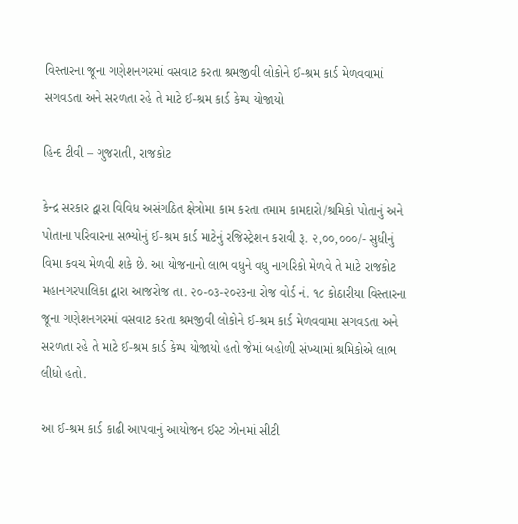વિસ્તારના જૂના ગણેશનગરમાં વસવાટ કરતા શ્રમજીવી લોકોને ઈ-શ્રમ કાર્ડ મેળવવામાં સગવડતા અને સરળતા રહે તે માટે ઈ-શ્રમ કાર્ડ કેમ્પ યોજાયો

હિન્દ ટીવી – ગુજરાતી, રાજકોટ

કેન્દ્ર સરકાર દ્વારા વિવિધ અસંગઠિત ક્ષેત્રોમા કામ કરતા તમામ કામદારો/શ્રમિકો પોતાનું અને પોતાના પરિવારના સભ્યોનું ઈ-શ્રમ કાર્ડ માટેનું રજિસ્ટ્રેશન કરાવી રૂ. ૨,૦૦,૦૦૦/- સુધીનું વિમા કવચ મેળવી શકે છે. આ યોજનાનો લાભ વધુને વધુ નાગરિકો મેળવે તે માટે રાજકોટ મહાનગરપાલિકા દ્વારા આજરોજ તા. ૨૦-૦૩-૨૦૨૩ના રોજ વોર્ડ નં. ૧૮ કોઠારીયા વિસ્તારના જૂના ગણેશનગરમાં વસવાટ કરતા શ્રમજીવી લોકોને ઈ-શ્રમ કાર્ડ મેળવવામા સગવડતા અને સરળતા રહે તે માટે ઈ-શ્રમ કાર્ડ કેમ્પ યોજાયો હતો જેમાં બહોળી સંખ્યામાં શ્રમિકોએ લાભ લીધો હતો.

આ ઈ-શ્રમ કાર્ડ કાઢી આપવાનું આયોજન ઈસ્ટ ઝોનમાં સીટી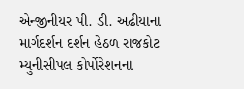એન્જીનીયર પી. ડી. અઢીયાના માર્ગદર્શન દર્શન હેઠળ રાજકોટ મ્યુનીસીપલ કોર્પોરેશનના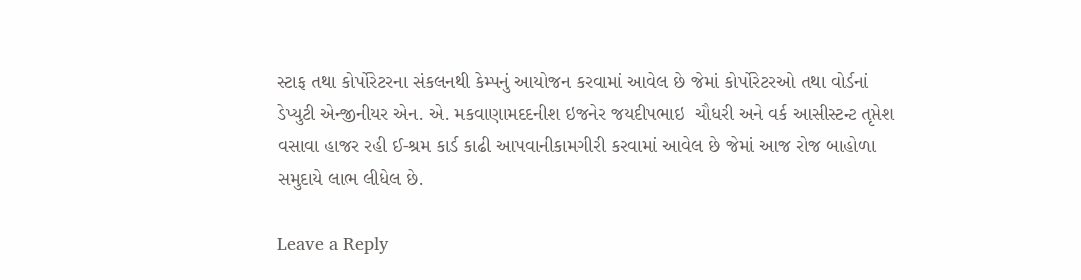સ્ટાફ તથા કોર્પોરેટરના સંકલનથી કેમ્પનું આયોજન કરવામાં આવેલ છે જેમાં કોર્પોરેટરઓ તથા વોર્ડનાં ડેપ્યુટી એન્જીનીયર એન. એ. મકવાણામદદનીશ ઇજનેર જયદીપભાઇ  ચૌધરી અને વર્ક આસીસ્ટન્ટ તૃપ્તેશ વસાવા હાજર રહી ઈ-શ્રમ કાર્ડ કાઢી આપવાનીકામગીરી કરવામાં આવેલ છે જેમાં આજ રોજ બાહોળા સમુદાયે લાભ લીધેલ છે.

Leave a Reply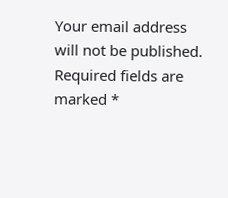Your email address will not be published. Required fields are marked *